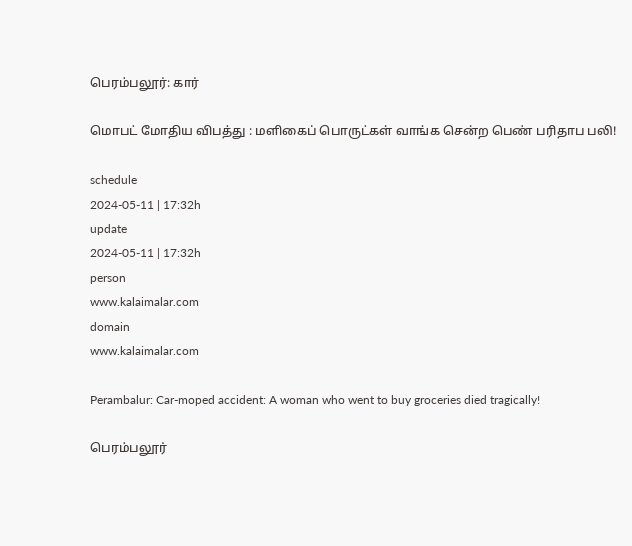பெரம்பலூர்: கார்

மொபட் மோதிய விபத்து : மளிகைப் பொருட்கள் வாங்க சென்ற பெண் பரிதாப பலி!

schedule
2024-05-11 | 17:32h
update
2024-05-11 | 17:32h
person
www.kalaimalar.com
domain
www.kalaimalar.com

Perambalur: Car-moped accident: A woman who went to buy groceries died tragically!

பெரம்பலூர்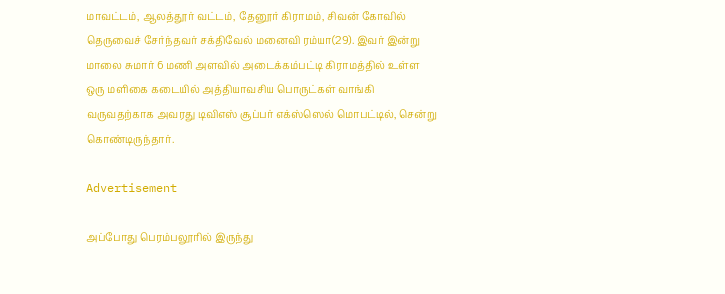மாவட்டம், ஆலத்தூர் வட்டம், தேனூர் கிராமம், சிவன் கோவில் தெருவைச் சேர்ந்தவர் சக்திவேல் மனைவி ரம்யா(29). இவர் இன்று மாலை சுமார் 6 மணி அளவில் அடைக்கம்பட்டி கிராமத்தில் உள்ள ஒரு மளிகை கடையில் அத்தியாவசிய பொருட்கள் வாங்கி வருவதற்காக அவரது டிவிஎஸ் சூப்பர் எக்ஸ்ஸெல் மொபட்டில், சென்று கொண்டிருந்தார்.

Advertisement

அப்போது பெரம்பலூரில் இருந்து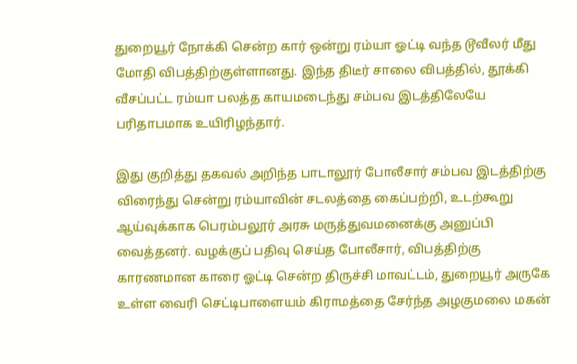துறையூர் நோக்கி சென்ற கார் ஒன்று ரம்யா ஓட்டி வந்த டூவீலர் மீது மோதி விபத்திற்குள்ளானது. இந்த திடீர் சாலை விபத்தில், தூக்கி வீசப்பட்ட ரம்யா பலத்த காயமடைந்து சம்பவ இடத்திலேயே பரிதாபமாக உயிரிழந்தார்.

இது குறித்து தகவல் அறிந்த பாடாலூர் போலீசார் சம்பவ இடத்திற்கு விரைந்து சென்று ரம்யாவின் சடலத்தை கைப்பற்றி, உடற்கூறு ஆய்வுக்காக பெரம்பலூர் அரசு மருத்துவமனைக்கு அனுப்பி வைத்தனர். வழக்குப் பதிவு செய்த போலீசார், விபத்திற்கு காரணமான காரை ஓட்டி சென்ற திருச்சி மாவட்டம், துறையூர் அருகே உள்ள வைரி செட்டிபாளையம் கிராமத்தை சேர்ந்த அழகுமலை மகன்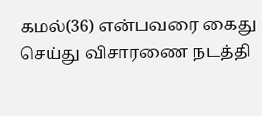கமல்(36) என்பவரை கைது செய்து விசாரணை நடத்தி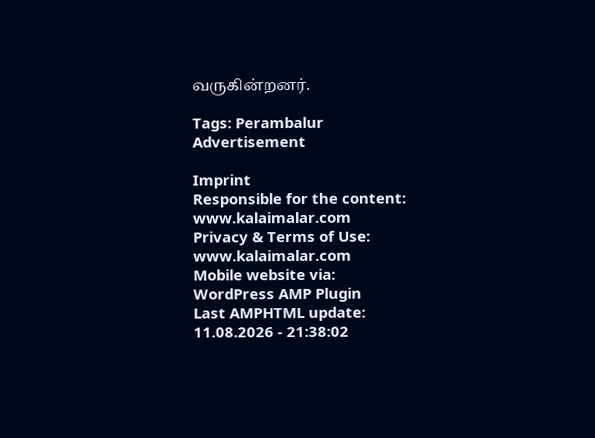வருகின்றனர்.

Tags: Perambalur
Advertisement

Imprint
Responsible for the content:
www.kalaimalar.com
Privacy & Terms of Use:
www.kalaimalar.com
Mobile website via:
WordPress AMP Plugin
Last AMPHTML update:
11.08.2026 - 21:38:02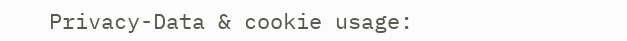Privacy-Data & cookie usage: